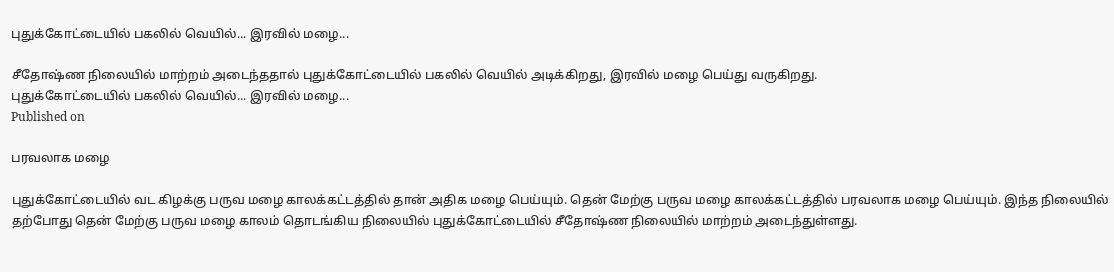புதுக்கோட்டையில் பகலில் வெயில்... இரவில் மழை...

சீதோஷ்ண நிலையில் மாற்றம் அடைந்ததால் புதுக்கோட்டையில் பகலில் வெயில் அடிக்கிறது, இரவில் மழை பெய்து வருகிறது.
புதுக்கோட்டையில் பகலில் வெயில்... இரவில் மழை...
Published on

பரவலாக மழை

புதுக்கோட்டையில் வட கிழக்கு பருவ மழை காலக்கட்டத்தில் தான் அதிக மழை பெய்யும். தென் மேற்கு பருவ மழை காலக்கட்டத்தில் பரவலாக மழை பெய்யும். இந்த நிலையில் தற்போது தென் மேற்கு பருவ மழை காலம் தொடங்கிய நிலையில் புதுக்கோட்டையில் சீதோஷ்ண நிலையில் மாற்றம் அடைந்துள்ளது.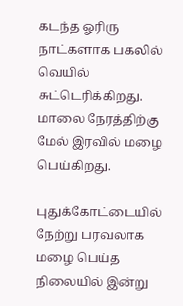கடந்த ஓரிரு நாட்களாக பகலில் வெயில் சுட்டெரிக்கிறது. மாலை நேரத்திற்கு மேல் இரவில் மழை பெய்கிறது.

புதுக்கோட்டையில் நேற்று பரவலாக மழை பெய்த நிலையில் இன்று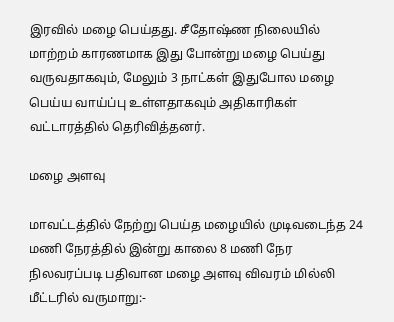இரவில் மழை பெய்தது. சீதோஷ்ண நிலையில் மாற்றம் காரணமாக இது போன்று மழை பெய்து வருவதாகவும், மேலும் 3 நாட்கள் இதுபோல மழை பெய்ய வாய்ப்பு உள்ளதாகவும் அதிகாரிகள் வட்டாரத்தில் தெரிவித்தனர்.

மழை அளவு

மாவட்டத்தில் நேற்று பெய்த மழையில் முடிவடைந்த 24 மணி நேரத்தில் இன்று காலை 8 மணி நேர நிலவரப்படி பதிவான மழை அளவு விவரம் மில்லி மீட்டரில் வருமாறு:-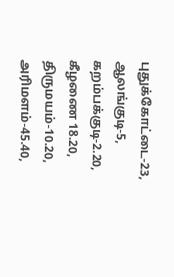புதுக்கோட்டை-23, ஆலங்குடி-5, கறம்பக்குடி-2.20, கீழணை 18.20, திருமயம்-10.20, அரிமளம்-45.40,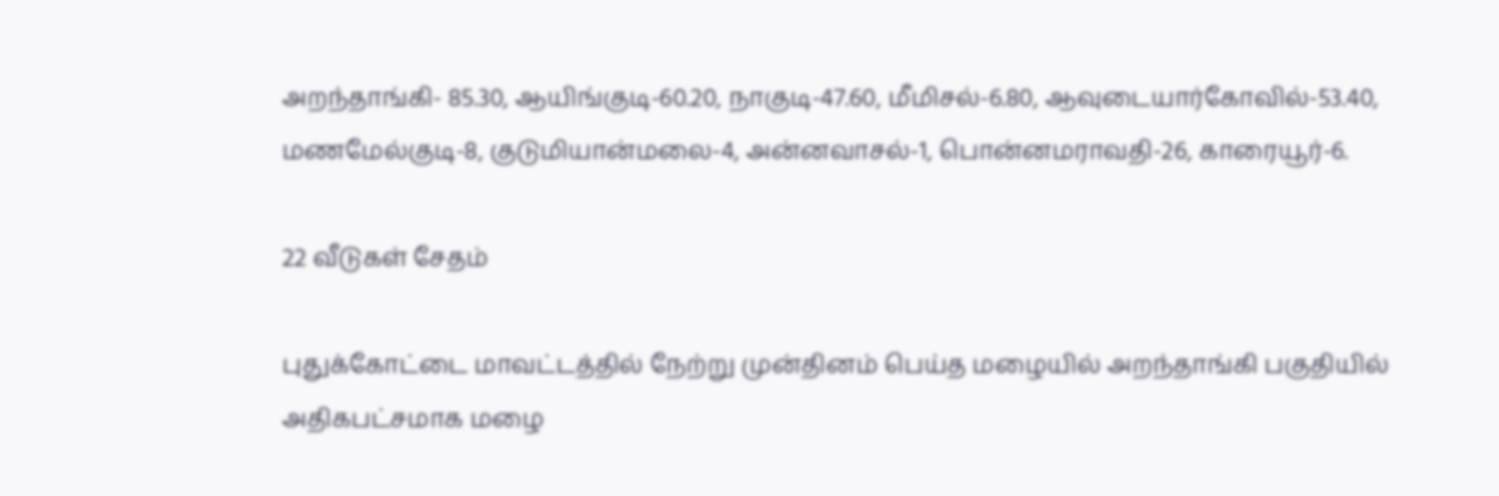அறந்தாங்கி- 85.30, ஆயிங்குடி-60.20, நாகுடி-47.60, மீமிசல்-6.80, ஆவுடையார்கோவில்-53.40, மணமேல்குடி-8, குடுமியான்மலை-4, அன்னவாசல்-1, பொன்னமராவதி-26, காரையூர்-6.

22 வீடுகள் சேதம்

புதுக்கோட்டை மாவட்டத்தில் நேற்று முன்தினம் பெய்த மழையில் அறந்தாங்கி பகுதியில் அதிகபட்சமாக மழை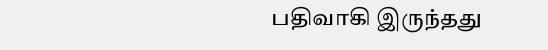பதிவாகி இருந்தது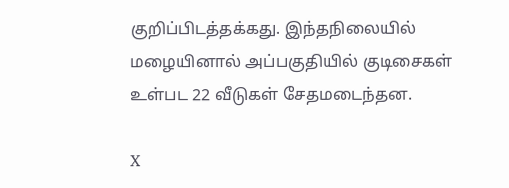குறிப்பிடத்தக்கது. இந்தநிலையில் மழையினால் அப்பகுதியில் குடிசைகள் உள்பட 22 வீடுகள் சேதமடைந்தன.

X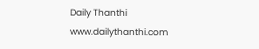Daily Thanthi
www.dailythanthi.com